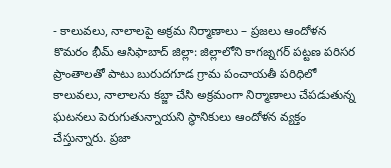- కాలువలు, నాలాలపై అక్రమ నిర్మాణాలు – ప్రజలు ఆందోళన
కొమరం భీమ్ ఆసిఫాబాద్ జిల్లా: జిల్లాలోని కాగజ్నగర్ పట్టణ పరిసర ప్రాంతాలతో పాటు బురుదగూడ గ్రామ పంచాయతీ పరిధిలో కాలువలు, నాలాలను కబ్జా చేసి అక్రమంగా నిర్మాణాలు చేపడుతున్న ఘటనలు పెరుగుతున్నాయని స్థానికులు ఆందోళన వ్యక్తం చేస్తున్నారు. ప్రజా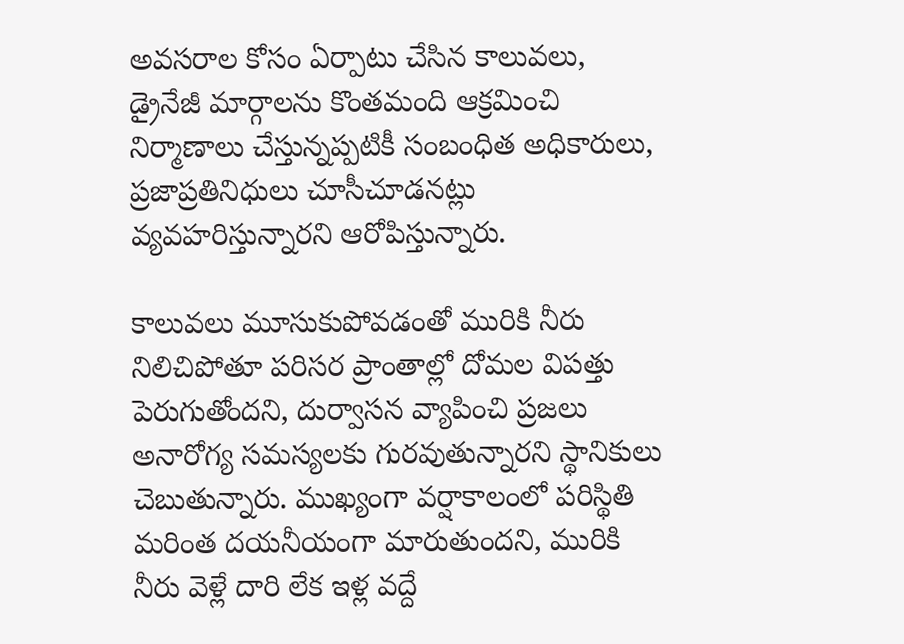అవసరాల కోసం ఏర్పాటు చేసిన కాలువలు, డ్రైనేజీ మార్గాలను కొంతమంది ఆక్రమించి నిర్మాణాలు చేస్తున్నప్పటికీ సంబంధిత అధికారులు, ప్రజాప్రతినిధులు చూసీచూడనట్లు వ్యవహరిస్తున్నారని ఆరోపిస్తున్నారు.

కాలువలు మూసుకుపోవడంతో మురికి నీరు నిలిచిపోతూ పరిసర ప్రాంతాల్లో దోమల విపత్తు పెరుగుతోందని, దుర్వాసన వ్యాపించి ప్రజలు అనారోగ్య సమస్యలకు గురవుతున్నారని స్థానికులు చెబుతున్నారు. ముఖ్యంగా వర్షాకాలంలో పరిస్థితి మరింత దయనీయంగా మారుతుందని, మురికి నీరు వెళ్లే దారి లేక ఇళ్ల వద్దే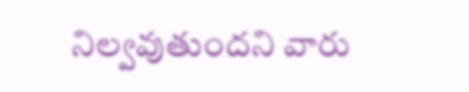నిల్వవుతుందని వారు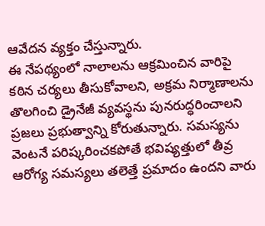ఆవేదన వ్యక్తం చేస్తున్నారు.
ఈ నేపథ్యంలో నాలాలను ఆక్రమించిన వారిపై కఠిన చర్యలు తీసుకోవాలని, అక్రమ నిర్మాణాలను తొలగించి డ్రైనేజీ వ్యవస్థను పునరుద్ధరించాలని ప్రజలు ప్రభుత్వాన్ని కోరుతున్నారు. సమస్యను వెంటనే పరిష్కరించకపోతే భవిష్యత్తులో తీవ్ర ఆరోగ్య సమస్యలు తలెత్తే ప్రమాదం ఉందని వారు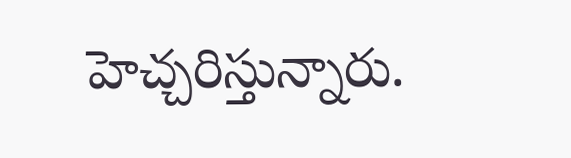హెచ్చరిస్తున్నారు.